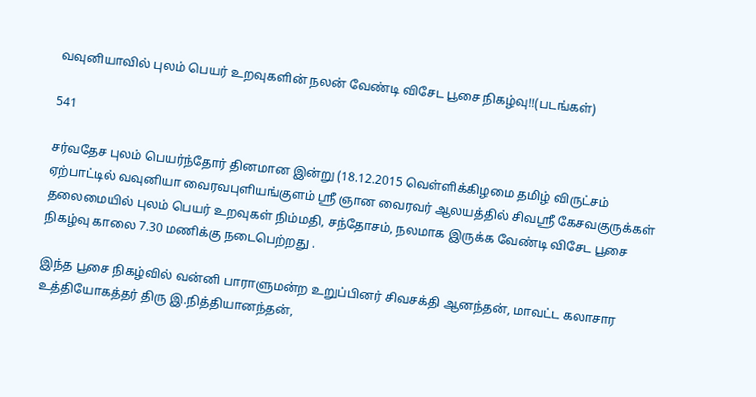வவுனியாவில் புலம் பெயர் உறவுகளின் நலன் வேண்டி விசேட பூசை நிகழ்வு!!(படங்கள்)

541

சர்வதேச புலம் பெயர்ந்தோர் தினமான இன்று (18.12.2015 வெள்ளிக்கிழமை தமிழ் விருட்சம் ஏற்பாட்டில் வவுனியா வைரவபுளியங்குளம் ஸ்ரீ ஞான வைரவர் ஆலயத்தில் சிவஸ்ரீ கேசவகுருக்கள் தலைமையில் புலம் பெயர் உறவுகள் நிம்மதி, சந்தோசம், நலமாக இருக்க வேண்டி விசேட பூசை நிகழ்வு காலை 7.30 மணிக்கு நடைபெற்றது .

இந்த பூசை நிகழ்வில் வன்னி பாராளுமன்ற உறுப்பினர் சிவசக்தி ஆனந்தன், மாவட்ட கலாசார உத்தியோகத்தர் திரு இ.நித்தியானந்தன்,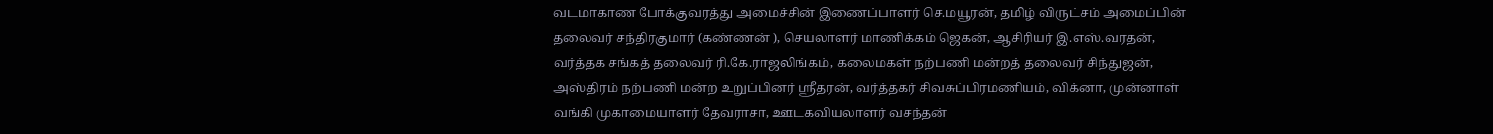வடமாகாண போக்குவரத்து அமைச்சின் இணைப்பாளர் செ.மயூரன், தமிழ் விருட்சம் அமைப்பின் தலைவர் சந்திரகுமார் (கண்ணன் ), செயலாளர் மாணிக்கம் ஜெகன், ஆசிரியர் இ.எஸ்.வரதன், வர்த்தக சங்கத் தலைவர் ரி.கே.ராஜலிங்கம், கலைமகள் நற்பணி மன்றத் தலைவர் சிந்துஜன், அஸ்திரம் நற்பணி மன்ற உறுப்பினர் ஸ்ரீதரன், வர்த்தகர் சிவசுப்பிரமணியம், விக்னா, முன்னாள் வங்கி முகாமையாளர் தேவராசா, ஊடகவியலாளர் வசந்தன்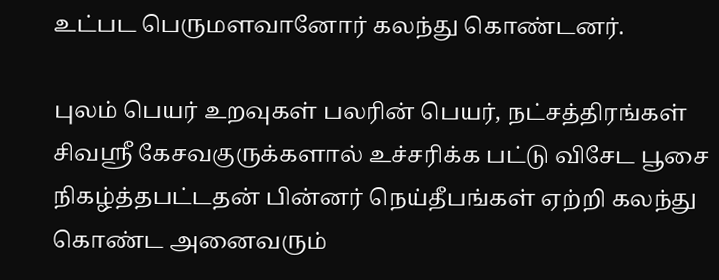உட்பட பெருமளவானோர் கலந்து கொண்டனர்.

புலம் பெயர் உறவுகள் பலரின் பெயர், நட்சத்திரங்கள் சிவஸ்ரீ கேசவகுருக்களால் உச்சரிக்க பட்டு விசேட பூசை நிகழ்த்தபட்டதன் பின்னர் நெய்தீபங்கள் ஏற்றி கலந்து கொண்ட அனைவரும்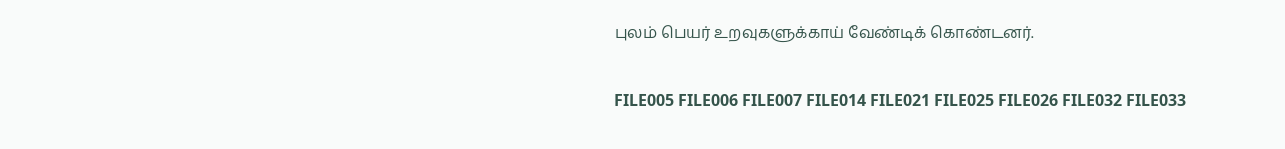புலம் பெயர் உறவுகளுக்காய் வேண்டிக் கொண்டனர்.

FILE005 FILE006 FILE007 FILE014 FILE021 FILE025 FILE026 FILE032 FILE033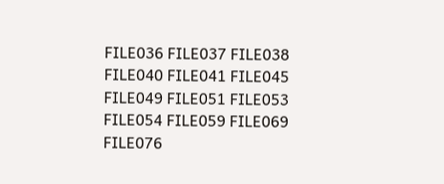FILE036 FILE037 FILE038 FILE040 FILE041 FILE045 FILE049 FILE051 FILE053 FILE054 FILE059 FILE069 FILE076